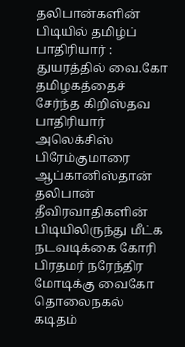தலிபான்களின் பிடியில் தமிழ்ப் பாதிரியார் : துயரத்தில் வை.கோ
தமிழகத்தைச் சேர்ந்த கிறிஸ்தவ பாதிரியார் அலெக்சிஸ் பிரேம்குமாரை ஆப்கானிஸ்தான் தலிபான் தீவிரவாதிகளின் பிடியிலிருந்து மீட்க நடவடிக்கை கோரி பிரதமர் நரேந்திர மோடிக்கு வைகோ தொலைநகல் கடிதம்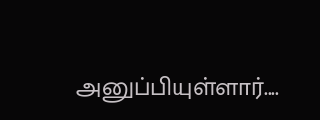அனுப்பியுள்ளார்....